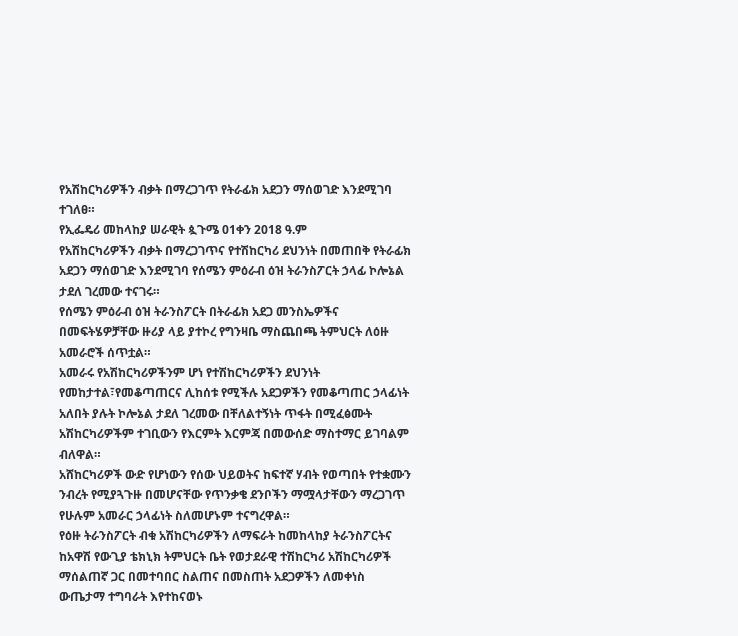የአሽከርካሪዎችን ብቃት በማረጋገጥ የትራፊክ አደጋን ማሰወገድ እንደሚገባ ተገለፀ።
የኢፌዴሪ መከላከያ ሠራዊት ጷጉሜ 01ቀን 2018 ዓ.ም
የአሽከርካሪዎችን ብቃት በማረጋገጥና የተሽከርካሪ ደህንነት በመጠበቅ የትራፊክ አደጋን ማሰወገድ እንደሚገባ የሰሜን ምዕራብ ዕዝ ትራንስፖርት ኃላፊ ኮሎኔል ታደለ ገረመው ተናገሩ።
የሰሜን ምዕራብ ዕዝ ትራንስፖርት በትራፊክ አደጋ መንስኤዎችና በመፍትሄዎቻቸው ዙሪያ ላይ ያተኮረ የግንዛቤ ማስጨበጫ ትምህርት ለዕዙ አመራሮች ሰጥቷል።
አመራሩ የአሽከርካሪዎችንም ሆነ የተሽከርካሪዎችን ደህንነት የመከታተል፣የመቆጣጠርና ሊከሰቱ የሚችሉ አደጋዎችን የመቆጣጠር ኃላፊነት አለበት ያሉት ኮሎኔል ታደለ ገረመው በቸለልተኝነት ጥፋት በሚፈፅሙት አሽከርካሪዎችም ተገቢውን የእርምት እርምጃ በመውሰድ ማስተማር ይገባልም ብለዋል።
አሸከርካሪዎች ውድ የሆነውን የሰው ህይወትና ከፍተኛ ሃብት የወጣበት የተቋሙን ንብረት የሚያጓጉዙ በመሆናቸው የጥንቃቄ ደንቦችን ማሟላታቸውን ማረጋገጥ የሁሉም አመራር ኃላፊነት ስለመሆኑም ተናግረዋል።
የዕዙ ትራንስፖርት ብቁ አሽከርካሪዎችን ለማፍራት ከመከላከያ ትራንስፖርትና ከአዋሽ የውጊያ ቴክኒክ ትምህርት ቤት የወታደራዊ ተሽከርካሪ አሽከርካሪዎች ማሰልጠኛ ጋር በመተባበር ስልጠና በመስጠት አደጋዎችን ለመቀነስ ውጤታማ ተግባራት እየተከናወኑ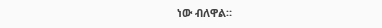ነው ብለዋል።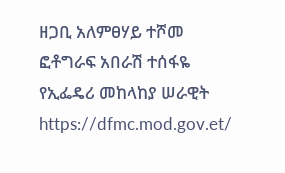ዘጋቢ አለምፀሃይ ተሾመ
ፎቶግራፍ አበራሽ ተሰፋዬ
የኢፌዴሪ መከላከያ ሠራዊት
https://dfmc.mod.gov.et/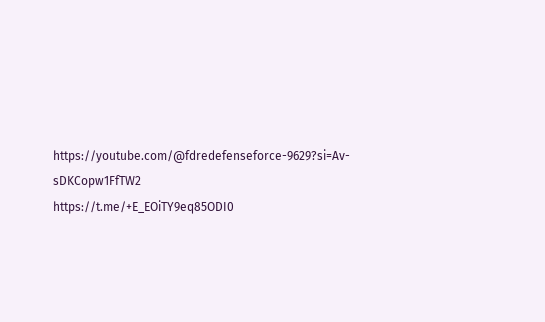https://youtube.com/@fdredefenseforce-9629?si=Av-sDKCopw1FfTW2
https://t.me/+E_EOiTY9eq85ODI0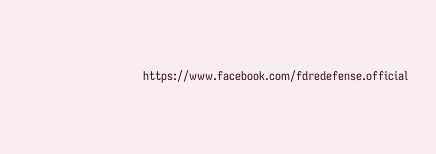https://www.facebook.com/fdredefense.official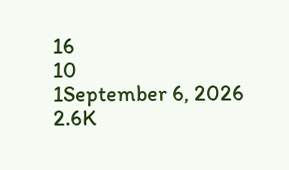16
10
1September 6, 2026 2.6K